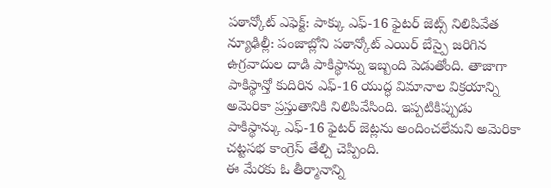పఠాన్కోట్ ఎఫెక్ట్: పాక్కు ఎఫ్-16 ఫైటర్ జెట్స్ నిలిపివేత
న్యూఢిల్లీ: పంజాబ్లోని పఠాన్కోట్ ఎయిర్ బేస్పై జరిగిన ఉగ్రవాదుల దాడి పాకిస్థాన్ను ఇబ్బంది పెడుతోంది. తాజాగా పాకిస్థాన్తో కుదిరిన ఎఫ్-16 యుద్ధ విమానాల విక్రయాన్ని అమెరికా ప్రస్తుతానికి నిలిపివేసింది. ఇప్పటికిప్పుడు పాకిస్థాన్కు ఎఫ్-16 ఫైటర్ జెట్లను అందించలేమని అమెరికా చట్టసభ కాంగ్రెస్ తేల్చి చెప్పింది.
ఈ మేరకు ఓ తీర్మానాన్ని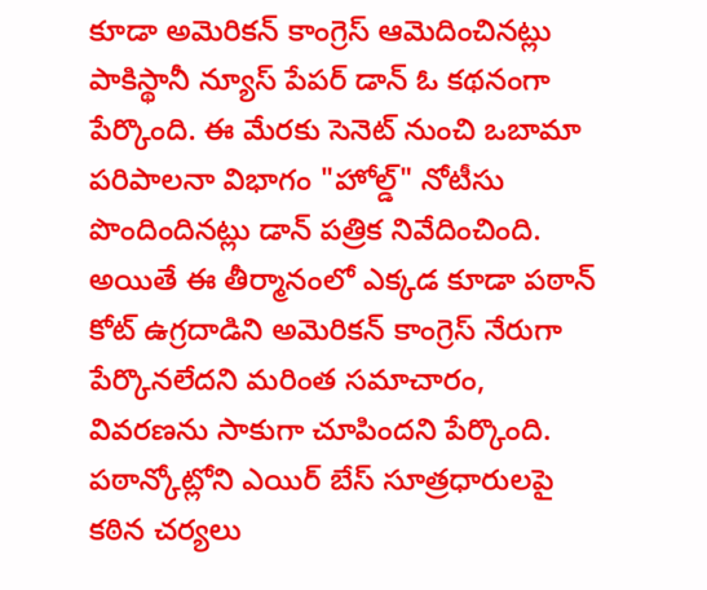కూడా అమెరికన్ కాంగ్రెస్ ఆమెదించినట్లు పాకిస్థానీ న్యూస్ పేపర్ డాన్ ఓ కథనంగా పేర్కొంది. ఈ మేరకు సెనెట్ నుంచి ఒబామా పరిపాలనా విభాగం "హోల్డ్" నోటీసు పొందిందినట్లు డాన్ పత్రిక నివేదించింది. అయితే ఈ తీర్మానంలో ఎక్కడ కూడా పఠాన్ కోట్ ఉగ్రదాడిని అమెరికన్ కాంగ్రెస్ నేరుగా పేర్కొనలేదని మరింత సమాచారం, వివరణను సాకుగా చూపిందని పేర్కొంది.
పఠాన్కోట్లోని ఎయిర్ బేస్ సూత్రధారులపై కఠిన చర్యలు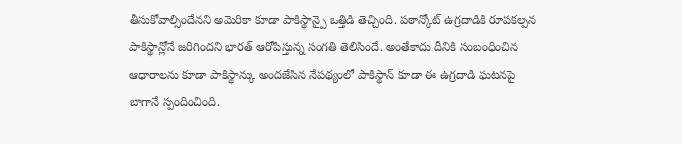తీసుకోవాల్సిందేనని అమెరికా కూడా పాకిస్థాన్పై ఒత్తిడి తెచ్చింది. పఠాన్కోట్ ఉగ్రదాడికి రూపకల్పన పాకిస్థాన్లోనే జరిగిందని భారత్ ఆరోపిస్తున్న సంగతి తెలిసిందే. అంతేకాదు దీనికి సంబంధించిన ఆధారాలను కూడా పాకిస్థాన్కు అందజేసిన నేపథ్యంలో పాకిస్థాన్ కూడా ఈ ఉగ్రదాడి ఘటనపై బాగానే స్పందించింది.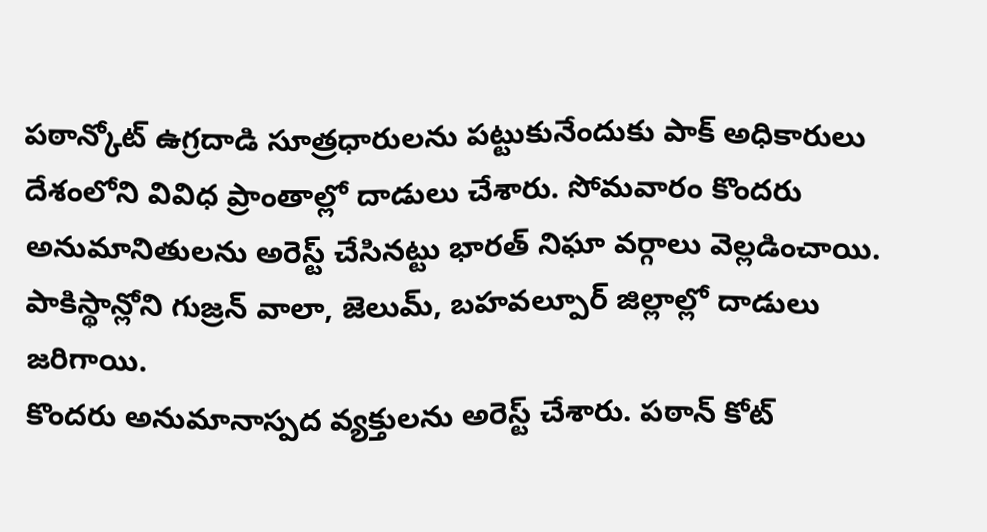పఠాన్కోట్ ఉగ్రదాడి సూత్రధారులను పట్టుకునేందుకు పాక్ అధికారులు దేశంలోని వివిధ ప్రాంతాల్లో దాడులు చేశారు. సోమవారం కొందరు అనుమానితులను అరెస్ట్ చేసినట్టు భారత్ నిఘా వర్గాలు వెల్లడించాయి. పాకిస్థాన్లోని గుజ్రన్ వాలా, జెలుమ్, బహవల్పూర్ జిల్లాల్లో దాడులు జరిగాయి.
కొందరు అనుమానాస్పద వ్యక్తులను అరెస్ట్ చేశారు. పఠాన్ కోట్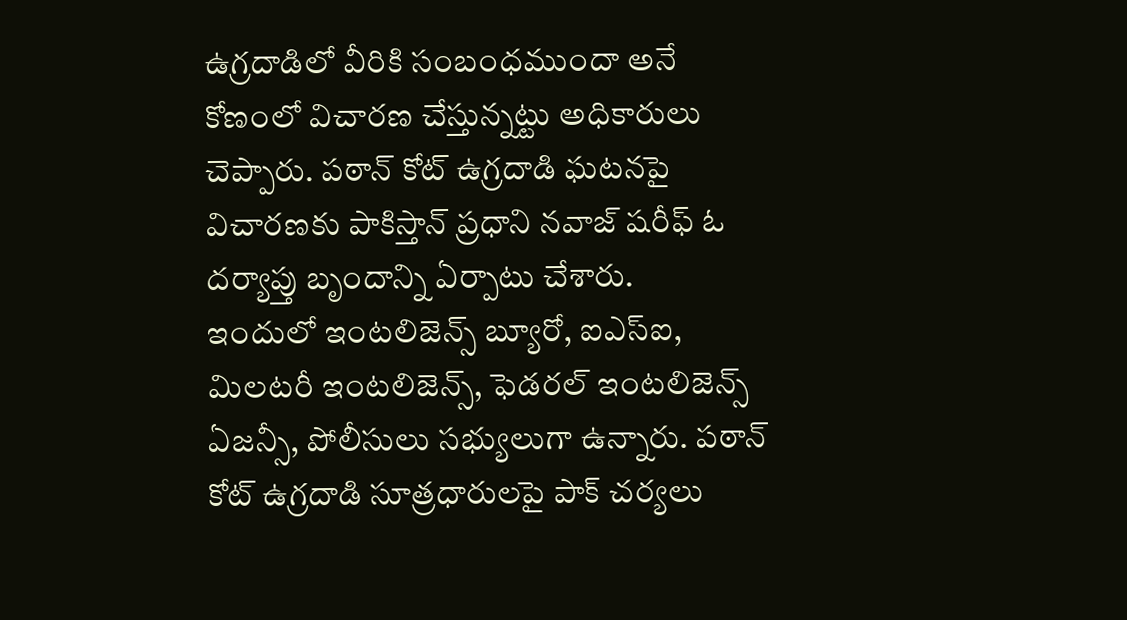ఉగ్రదాడిలో వీరికి సంబంధముందా అనే కోణంలో విచారణ చేస్తున్నట్టు అధికారులు చెప్పారు. పఠాన్ కోట్ ఉగ్రదాడి ఘటనపై విచారణకు పాకిస్తాన్ ప్రధాని నవాజ్ షరీఫ్ ఓ దర్యాప్తు బృందాన్ని ఏర్పాటు చేశారు.
ఇందులో ఇంటలిజెన్స్ బ్యూరో, ఐఎస్ఐ, మిలటరీ ఇంటలిజెన్స్, ఫెడరల్ ఇంటలిజెన్స్ ఏజన్సీ, పోలీసులు సభ్యులుగా ఉన్నారు. పఠాన్ కోట్ ఉగ్రదాడి సూత్రధారులపై పాక్ చర్యలు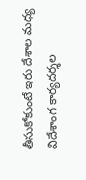తీసుకోకుంటే ఇరు దేశాల మధ్య విదేశాంగ కార్యదర్శల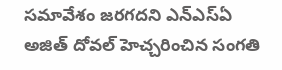సమావేశం జరగదని ఎన్ఎస్ఏ అజిత్ దోవల్ హెచ్చరించిన సంగతి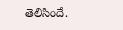తెలిసిందే.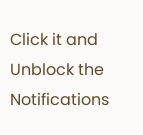Click it and Unblock the Notifications